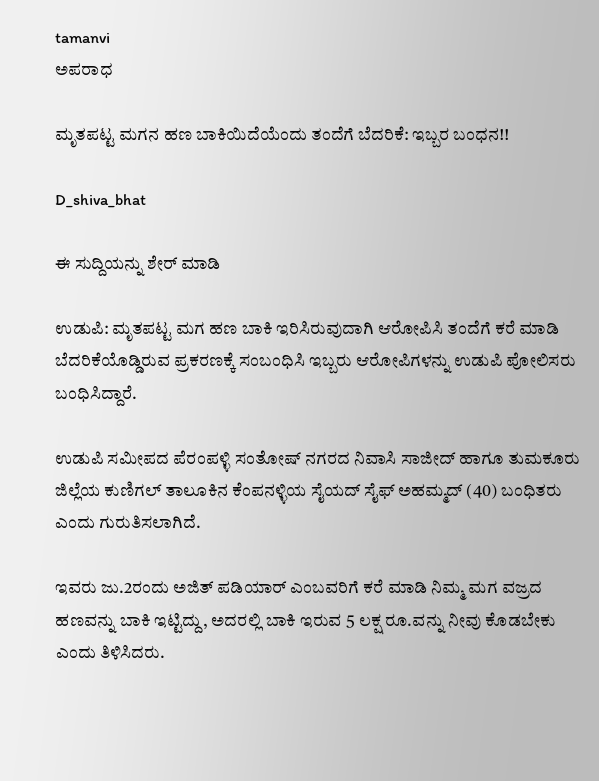tamanvi
ಅಪರಾಧ

ಮೃತಪಟ್ಟ ಮಗನ ಹಣ ಬಾಕಿಯಿದೆಯೆಂದು ತಂದೆಗೆ ಬೆದರಿಕೆ: ಇಬ್ಬರ ಬಂಧನ!!

D_shiva_bhat

ಈ ಸುದ್ದಿಯನ್ನು ಶೇರ್ ಮಾಡಿ

ಉಡುಪಿ: ಮೃತಪಟ್ಟ ಮಗ ಹಣ ಬಾಕಿ ಇರಿಸಿರುವುದಾಗಿ ಆರೋಪಿಸಿ ತಂದೆಗೆ ಕರೆ ಮಾಡಿ ಬೆದರಿಕೆಯೊಡ್ಡಿರುವ ಪ್ರಕರಣಕ್ಕೆ ಸಂಬಂಧಿಸಿ ಇಬ್ಬರು ಆರೋಪಿಗಳನ್ನು ಉಡುಪಿ ಪೋಲಿಸರು ಬಂಧಿಸಿದ್ದಾರೆ.

ಉಡುಪಿ ಸಮೀಪದ ಪೆರಂಪಳ್ಳಿ ಸಂತೋಷ್ ನಗರದ ನಿವಾಸಿ ಸಾಜೀದ್ ಹಾಗೂ ತುಮಕೂರು ಜಿಲ್ಲೆಯ ಕುಣಿಗಲ್ ತಾಲೂಕಿನ ಕೆಂಪನಳ್ಳಿಯ ಸೈಯದ್ ಸೈಫ್ ಅಹಮ್ಮದ್ (40) ಬಂಧಿತರು ಎಂದು ಗುರುತಿಸಲಾಗಿದೆ.

ಇವರು ಜು.2ರಂದು ಅಜಿತ್ ಪಡಿಯಾರ್‌ ಎಂಬವರಿಗೆ ಕರೆ ಮಾಡಿ ನಿಮ್ಮ ಮಗ ವಜ್ರದ ಹಣವನ್ನು ಬಾಕಿ ಇಟ್ಟಿದ್ದು, ಅದರಲ್ಲಿ ಬಾಕಿ ಇರುವ 5 ಲಕ್ಷ ರೂ.ವನ್ನು ನೀವು ಕೊಡಬೇಕು ಎಂದು ತಿಳಿಸಿದರು.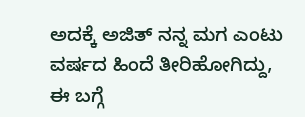ಅದಕ್ಕೆ ಅಜಿತ್ ನನ್ನ ಮಗ ಎಂಟು ವರ್ಷದ ಹಿಂದೆ ತೀರಿಹೋಗಿದ್ದು, ಈ ಬಗ್ಗೆ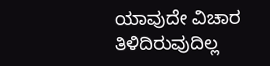ಯಾವುದೇ ವಿಚಾರ ತಿಳಿದಿರುವುದಿಲ್ಲ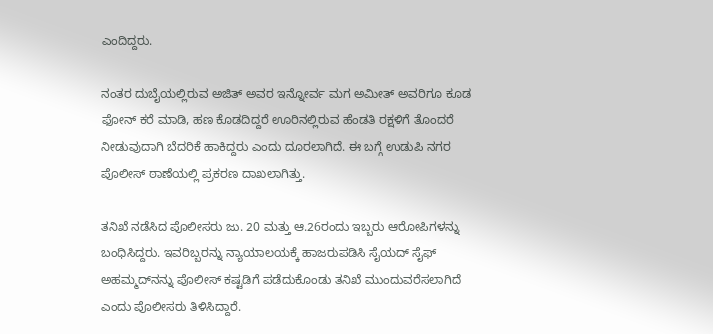ಎಂದಿದ್ದರು.

ನಂತರ ದುಬೈಯಲ್ಲಿರುವ ಅಜಿತ್ ಅವರ ಇನ್ನೋರ್ವ ಮಗ ಅಮೀತ್ ಅವರಿಗೂ ಕೂಡ ಫೋನ್ ಕರೆ ಮಾಡಿ, ಹಣ ಕೊಡದಿದ್ದರೆ ಊರಿನಲ್ಲಿರುವ ಹೆಂಡತಿ ರಕ್ಷಳಿಗೆ ತೊಂದರೆ ನೀಡುವುದಾಗಿ ಬೆದರಿಕೆ ಹಾಕಿದ್ದರು ಎಂದು ದೂರಲಾಗಿದೆ. ಈ ಬಗ್ಗೆ ಉಡುಪಿ ನಗರ ಪೊಲೀಸ್ ಠಾಣೆಯಲ್ಲಿ ಪ್ರಕರಣ ದಾಖಲಾಗಿತ್ತು.

ತನಿಖೆ ನಡೆಸಿದ ಪೊಲೀಸರು ಜು. 20 ಮತ್ತು ಆ.26ರಂದು ಇಬ್ಬರು ಆರೋಪಿಗಳನ್ನು ಬಂಧಿಸಿದ್ದರು. ಇವರಿಬ್ಬರನ್ನು ನ್ಯಾಯಾಲಯಕ್ಕೆ ಹಾಜರುಪಡಿಸಿ ಸೈಯದ್ ಸೈಫ್ ಅಹಮ್ಮದ್‌ನನ್ನು ಪೊಲೀಸ್ ಕಷ್ಟಡಿಗೆ ಪಡೆದುಕೊಂಡು ತನಿಖೆ ಮುಂದುವರೆಸಲಾಗಿದೆ ಎಂದು ಪೊಲೀಸರು ತಿಳಿಸಿದ್ದಾರೆ.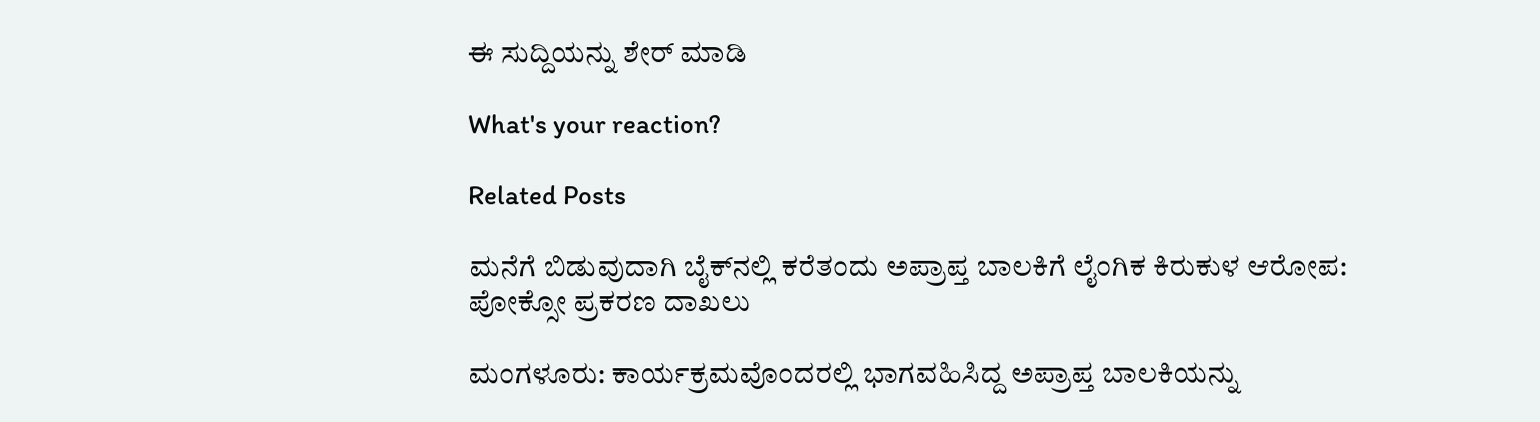ಈ ಸುದ್ದಿಯನ್ನು ಶೇರ್ ಮಾಡಿ

What's your reaction?

Related Posts

ಮನೆಗೆ ಬಿಡುವುದಾಗಿ ಬೈಕ್‌ನಲ್ಲಿ ಕರೆತಂದು ಅಪ್ರಾಪ್ತ ಬಾಲಕಿಗೆ ಲೈಂಗಿಕ ಕಿರುಕುಳ ಆರೋಪ: ಪೋಕ್ಸೋ ಪ್ರಕರಣ ದಾಖಲು

ಮಂಗಳೂರು: ಕಾರ್ಯಕ್ರಮವೊಂದರಲ್ಲಿ ಭಾಗವಹಿಸಿದ್ದ ಅಪ್ರಾಪ್ತ ಬಾಲಕಿಯನ್ನು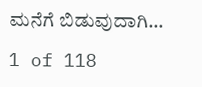ಮನೆಗೆ ಬಿಡುವುದಾಗಿ…

1 of 118